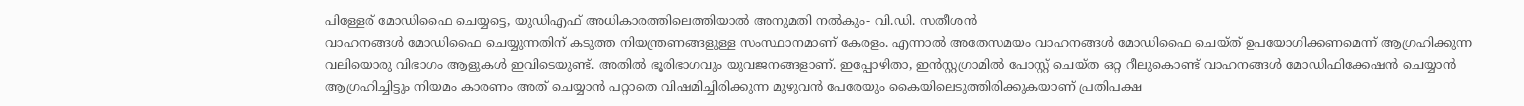പിള്ളേര് മോഡിഫൈ ചെയ്യട്ടെ, യുഡിഎഫ് അധികാരത്തിലെത്തിയാൽ അനുമതി നൽകും- വി.ഡി. സതീശൻ
വാഹനങ്ങൾ മോഡിഫൈ ചെയ്യുന്നതിന് കടുത്ത നിയന്ത്രണങ്ങളുള്ള സംസ്ഥാനമാണ് കേരളം. എന്നാൽ അതേസമയം വാഹനങ്ങൾ മോഡിഫൈ ചെയ്ത് ഉപയോഗിക്കണമെന്ന് ആഗ്രഹിക്കുന്ന വലിയൊരു വിഭാഗം ആളുകൾ ഇവിടെയുണ്ട്. അതിൽ ഭൂരിഭാഗവും യുവജനങ്ങളാണ്. ഇപ്പോഴിതാ, ഇൻസ്റ്റഗ്രാമിൽ പോസ്റ്റ് ചെയ്ത ഒറ്റ റീലുകൊണ്ട് വാഹനങ്ങൾ മോഡിഫിക്കേഷൻ ചെയ്യാൻ ആഗ്രഹിച്ചിട്ടും നിയമം കാരണം അത് ചെയ്യാൻ പറ്റാതെ വിഷമിച്ചിരിക്കുന്ന മുഴുവൻ പേരേയും കൈയിലെടുത്തിരിക്കുകയാണ് പ്രതിപക്ഷ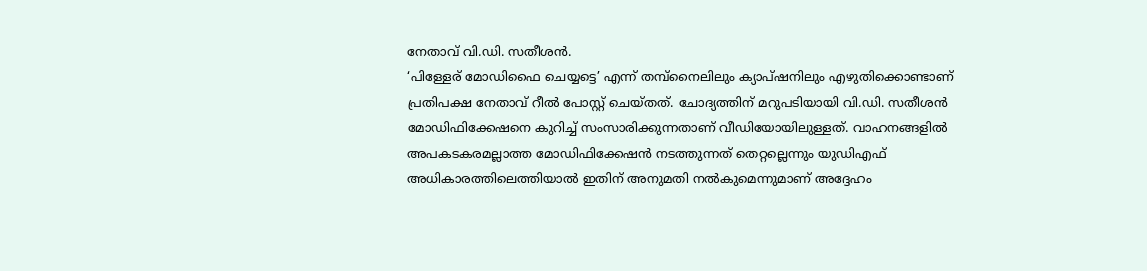നേതാവ് വി.ഡി. സതീശൻ.
‘പിള്ളേര് മോഡിഫൈ ചെയ്യട്ടെ’ എന്ന് തമ്പ്നൈലിലും ക്യാപ്ഷനിലും എഴുതിക്കൊണ്ടാണ് പ്രതിപക്ഷ നേതാവ് റീൽ പോസ്റ്റ് ചെയ്തത്. ചോദ്യത്തിന് മറുപടിയായി വി.ഡി. സതീശൻ മോഡിഫിക്കേഷനെ കുറിച്ച് സംസാരിക്കുന്നതാണ് വീഡിയോയിലുള്ളത്. വാഹനങ്ങളിൽ അപകടകരമല്ലാത്ത മോഡിഫിക്കേഷൻ നടത്തുന്നത് തെറ്റല്ലെന്നും യുഡിഎഫ് അധികാരത്തിലെത്തിയാൽ ഇതിന് അനുമതി നൽകുമെന്നുമാണ് അദ്ദേഹം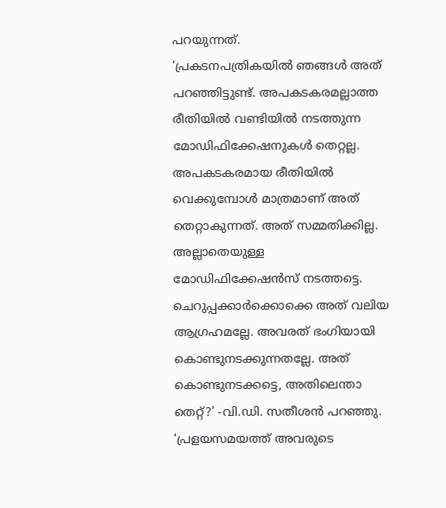പറയുന്നത്.
‘പ്രകടനപത്രികയിൽ ഞങ്ങൾ അത് പറഞ്ഞിട്ടുണ്ട്. അപകടകരമല്ലാത്ത രീതിയിൽ വണ്ടിയിൽ നടത്തുന്ന മോഡിഫിക്കേഷനുകൾ തെറ്റല്ല. അപകടകരമായ രീതിയിൽ വെക്കുമ്പോൾ മാത്രമാണ് അത് തെറ്റാകുന്നത്. അത് സമ്മതിക്കില്ല. അല്ലാതെയുള്ള മോഡിഫിക്കേഷൻസ് നടത്തട്ടെ. ചെറുപ്പക്കാർക്കൊക്കെ അത് വലിയ ആഗ്രഹമല്ലേ. അവരത് ഭംഗിയായി കൊണ്ടുനടക്കുന്നതല്ലേ. അത് കൊണ്ടുനടക്കട്ടെ, അതിലെന്താ തെറ്റ്?’ -വി.ഡി. സതീശൻ പറഞ്ഞു.
‘പ്രളയസമയത്ത് അവരുടെ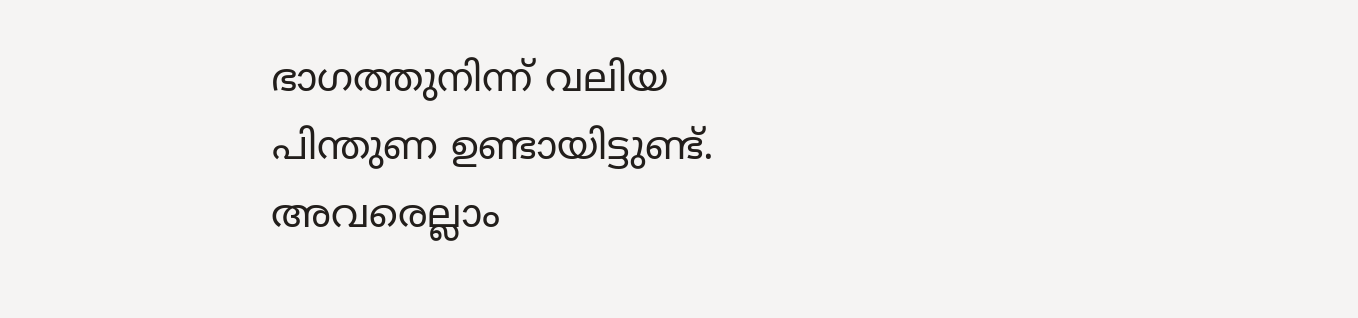ഭാഗത്തുനിന്ന് വലിയ പിന്തുണ ഉണ്ടായിട്ടുണ്ട്. അവരെല്ലാം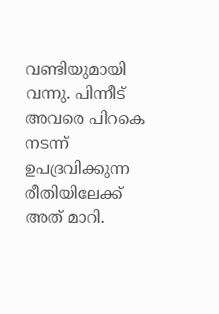വണ്ടിയുമായി വന്നു. പിന്നീട് അവരെ പിറകെ നടന്ന് ഉപദ്രവിക്കുന്ന രീതിയിലേക്ക് അത് മാറി.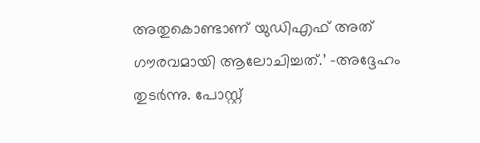അതുകൊണ്ടാണ് യുഡിഎഫ് അത് ഗൗരവമായി ആലോചിച്ചത്.’ -അദ്ദേഹം തുടർന്നു. പോസ്റ്റ്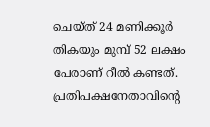ചെയ്ത് 24 മണിക്കൂർ തികയും മുമ്പ് 52 ലക്ഷം പേരാണ് റീൽ കണ്ടത്. പ്രതിപക്ഷനേതാവിന്റെ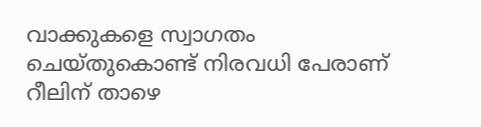വാക്കുകളെ സ്വാഗതം ചെയ്തുകൊണ്ട് നിരവധി പേരാണ് റീലിന് താഴെ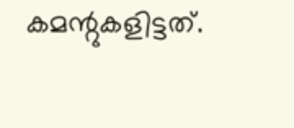കമന്റുകളിട്ടത്.